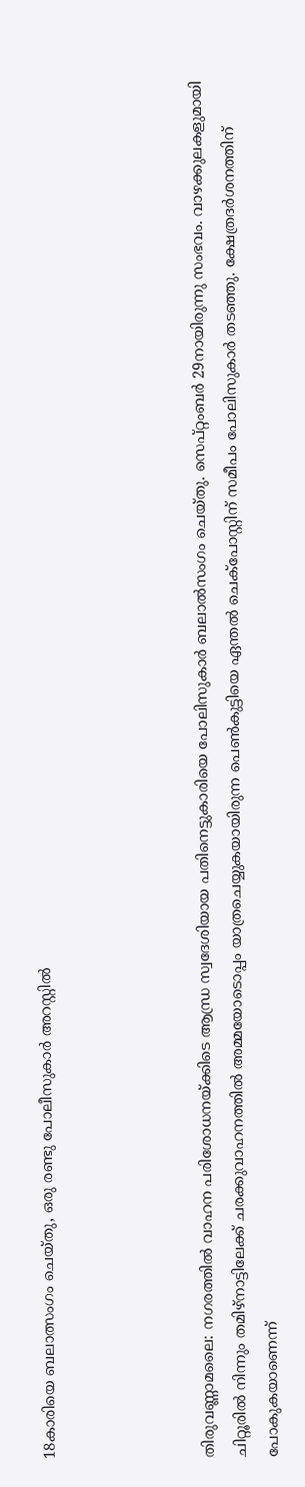18കാരിയെ ബലാത്സംഗം ചെയ്തു, ഒരു രണ്ടു പോലീസുകാർ അറസ്റ്റിൽ




തിരുവണ്ണാമലൈ: നഗരത്തില്‍ വാഹന പരിശോധനയ്ക്കിടെ ആന്ധ്ര സ്വദേശിയായ പതിനെട്ടുകാരിയെ പോലിസുകാര്‍ ബലാല്‍സംഗം ചെയ്തു. സെപ്റ്റംബര്‍ 29നായിരുന്നു സംഭവം. വാഴക്കുലകളുമായി ചിറ്റൂരില്‍ നിന്നും തമിഴ്നാട്ടിലേക്ക് ചരക്കുവാഹനത്തില്‍ അമ്മയോടൊപ്പം യാത്രചെയ്യുകയായിരുന്ന പെണ്‍കുട്ടിയെ ഏന്തല്‍ ചെക്പോസ്റ്റിന് സമീപം പോലിസുകാര്‍ തടഞ്ഞു. ക്ഷേത്രദര്‍ശനത്തിന് പോകുകയാണെന്ന്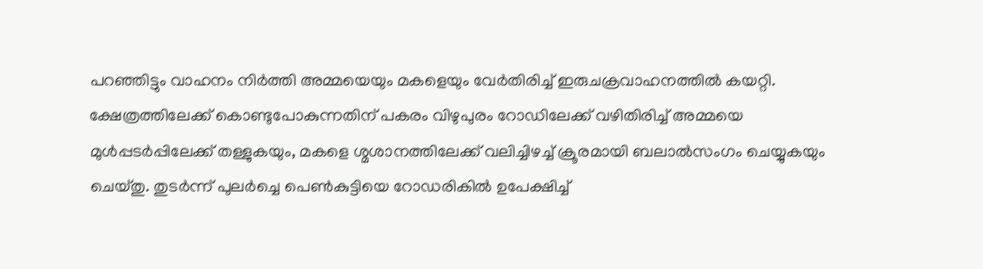പറഞ്ഞിട്ടും വാഹനം നിര്‍ത്തി അമ്മയെയും മകളെയും വേര്‍തിരിച്ച് ഇരുചക്രവാഹനത്തില്‍ കയറ്റി.
ക്ഷേത്രത്തിലേക്ക് കൊണ്ടുപോകുന്നതിന് പകരം വിഴുപുരം റോഡിലേക്ക് വഴിതിരിച്ച് അമ്മയെ മുള്‍പ്പടര്‍പ്പിലേക്ക് തള്ളുകയും, മകളെ ശ്മശാനത്തിലേക്ക് വലിച്ചിഴച്ച് ക്രൂരമായി ബലാല്‍സംഗം ചെയ്യുകയും ചെയ്തു. തുടര്‍ന്ന് പുലര്‍ച്ചെ പെണ്‍കുട്ടിയെ റോഡരികില്‍ ഉപേക്ഷിച്ച്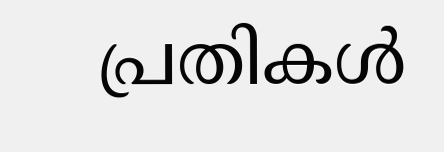പ്രതികള്‍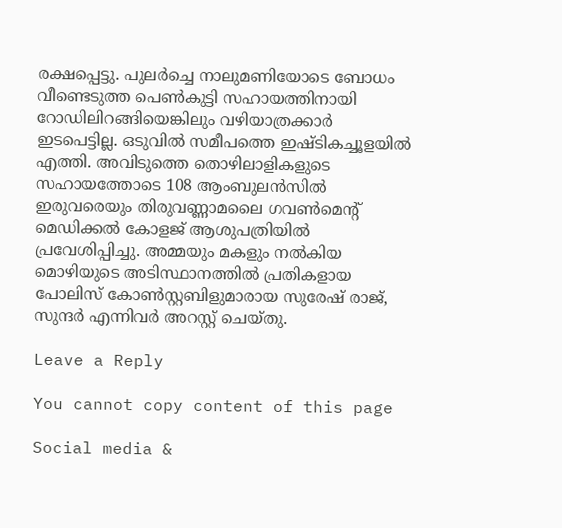രക്ഷപ്പെട്ടു. പുലര്‍ച്ചെ നാലുമണിയോടെ ബോധം വീണ്ടെടുത്ത പെണ്‍കുട്ടി സഹായത്തിനായി റോഡിലിറങ്ങിയെങ്കിലും വഴിയാത്രക്കാര്‍ ഇടപെട്ടില്ല. ഒടുവില്‍ സമീപത്തെ ഇഷ്ടികച്ചൂളയില്‍ എത്തി. അവിടുത്തെ തൊഴിലാളികളുടെ സഹായത്തോടെ 108 ആംബുലന്‍സില്‍ ഇരുവരെയും തിരുവണ്ണാമലൈ ഗവണ്‍മെന്റ് മെഡിക്കല്‍ കോളജ് ആശുപത്രിയില്‍ പ്രവേശിപ്പിച്ചു. അമ്മയും മകളും നല്‍കിയ മൊഴിയുടെ അടിസ്ഥാനത്തില്‍ പ്രതികളായ പോലിസ് കോണ്‍സ്റ്റബിളുമാരായ സുരേഷ് രാജ്, സുന്ദര്‍ എന്നിവര്‍ അറസ്റ്റ് ചെയ്തു.

Leave a Reply

You cannot copy content of this page

Social media &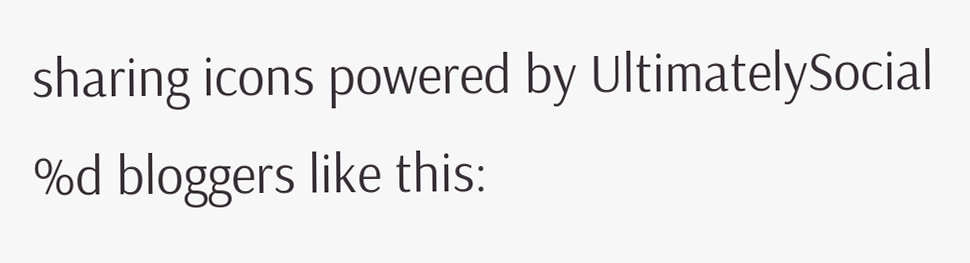sharing icons powered by UltimatelySocial
%d bloggers like this: